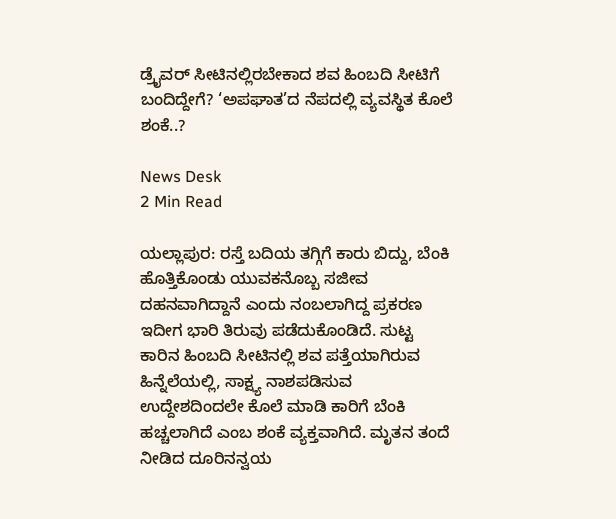ಡ್ರೈವರ್ ಸೀಟಿನಲ್ಲಿರಬೇಕಾದ ಶವ ಹಿಂಬದಿ ಸೀಟಿಗೆ ಬಂದಿದ್ದೇಗೆ? ‘ಅಪಘಾತ’ದ ನೆಪದಲ್ಲಿ ವ್ಯವಸ್ಥಿತ ಕೊಲೆ ಶಂಕೆ..?

News Desk
2 Min Read

ಯಲ್ಲಾಪುರ: ರಸ್ತೆ ಬದಿಯ ತಗ್ಗಿಗೆ ಕಾರು ಬಿದ್ದು, ಬೆಂಕಿ ಹೊತ್ತಿಕೊಂಡು ಯುವಕನೊಬ್ಬ ಸಜೀವ ದಹನವಾಗಿದ್ದಾನೆ ಎಂದು ನಂಬಲಾಗಿದ್ದ ಪ್ರಕರಣ ಇದೀಗ ಭಾರಿ ತಿರುವು ಪಡೆದುಕೊಂಡಿದೆ. ಸುಟ್ಟ ಕಾರಿನ ಹಿಂಬದಿ ಸೀಟಿನಲ್ಲಿ ಶವ ಪತ್ತೆಯಾಗಿರುವ ಹಿನ್ನೆಲೆಯಲ್ಲಿ, ಸಾಕ್ಷ್ಯ ನಾಶಪಡಿಸುವ ಉದ್ದೇಶದಿಂದಲೇ ಕೊಲೆ ಮಾಡಿ ಕಾರಿಗೆ ಬೆಂಕಿ ಹಚ್ಚಲಾಗಿದೆ ಎಂಬ ಶಂಕೆ ವ್ಯಕ್ತವಾಗಿದೆ. ಮೃತನ ತಂದೆ ನೀಡಿದ ದೂರಿನನ್ವಯ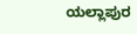ಯಲ್ಲಾಪುರ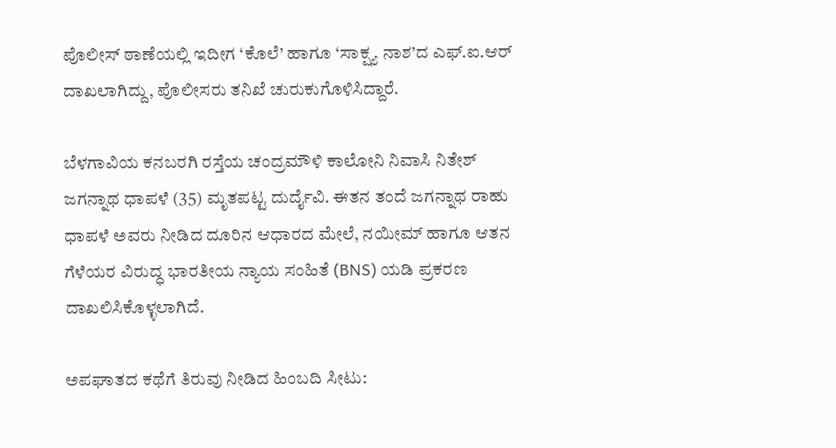ಪೊಲೀಸ್ ಠಾಣೆಯಲ್ಲಿ ಇದೀಗ ‘ಕೊಲೆ’ ಹಾಗೂ ‘ಸಾಕ್ಷ್ಯ ನಾಶ’ದ ಎಫ್.ಐ.ಆರ್ ದಾಖಲಾಗಿದ್ದು, ಪೊಲೀಸರು ತನಿಖೆ ಚುರುಕುಗೊಳಿಸಿದ್ದಾರೆ.

ಬೆಳಗಾವಿಯ ಕನಬರಗಿ ರಸ್ತೆಯ ಚಂದ್ರಮೌಳಿ ಕಾಲೋನಿ ನಿವಾಸಿ ನಿತೇಶ್ ಜಗನ್ನಾಥ ಧಾಪಳೆ (35) ಮೃತಪಟ್ಟ ದುರ್ದೈವಿ. ಈತನ ತಂದೆ ಜಗನ್ನಾಥ ರಾಹು ಧಾಪಳೆ ಅವರು ನೀಡಿದ ದೂರಿನ ಆಧಾರದ ಮೇಲೆ, ನಯೀಮ್ ಹಾಗೂ ಆತನ ಗೆಳೆಯರ ವಿರುದ್ಧ ಭಾರತೀಯ ನ್ಯಾಯ ಸಂಹಿತೆ (BNS) ಯಡಿ ಪ್ರಕರಣ ದಾಖಲಿಸಿಕೊಳ್ಳಲಾಗಿದೆ.

ಅಪಘಾತದ ಕಥೆಗೆ ತಿರುವು ನೀಡಿದ ಹಿಂಬದಿ ಸೀಟು: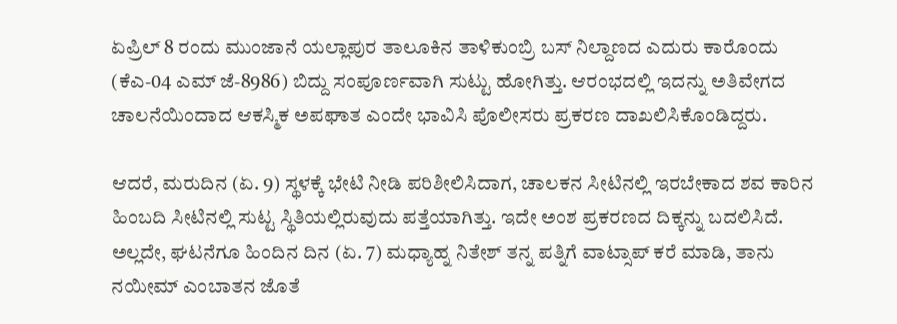ಏಪ್ರಿಲ್ 8 ರಂದು ಮುಂಜಾನೆ ಯಲ್ಲಾಪುರ ತಾಲೂಕಿನ ತಾಳಿಕುಂಬ್ರಿ ಬಸ್ ನಿಲ್ದಾಣದ ಎದುರು ಕಾರೊಂದು (ಕೆಎ-04 ಎಮ್ ಜೆ-8986) ಬಿದ್ದು ಸಂಪೂರ್ಣವಾಗಿ ಸುಟ್ಟು ಹೋಗಿತ್ತು. ಆರಂಭದಲ್ಲಿ ಇದನ್ನು ಅತಿವೇಗದ ಚಾಲನೆಯಿಂದಾದ ಆಕಸ್ಮಿಕ ಅಪಘಾತ ಎಂದೇ ಭಾವಿಸಿ ಪೊಲೀಸರು ಪ್ರಕರಣ ದಾಖಲಿಸಿಕೊಂಡಿದ್ದರು.

ಆದರೆ, ಮರುದಿನ (ಏ. 9) ಸ್ಥಳಕ್ಕೆ ಭೇಟಿ ನೀಡಿ ಪರಿಶೀಲಿಸಿದಾಗ, ಚಾಲಕನ ಸೀಟಿನಲ್ಲಿ ಇರಬೇಕಾದ ಶವ ಕಾರಿನ ಹಿಂಬದಿ ಸೀಟಿನಲ್ಲಿ ಸುಟ್ಟ ಸ್ಥಿತಿಯಲ್ಲಿರುವುದು ಪತ್ತೆಯಾಗಿತ್ತು. ಇದೇ ಅಂಶ ಪ್ರಕರಣದ ದಿಕ್ಕನ್ನು ಬದಲಿಸಿದೆ. ಅಲ್ಲದೇ, ಘಟನೆಗೂ ಹಿಂದಿನ ದಿನ (ಏ. 7) ಮಧ್ಯಾಹ್ನ ನಿತೇಶ್ ತನ್ನ ಪತ್ನಿಗೆ ವಾಟ್ಸಾಪ್ ಕರೆ ಮಾಡಿ, ತಾನು ನಯೀಮ್ ಎಂಬಾತನ ಜೊತೆ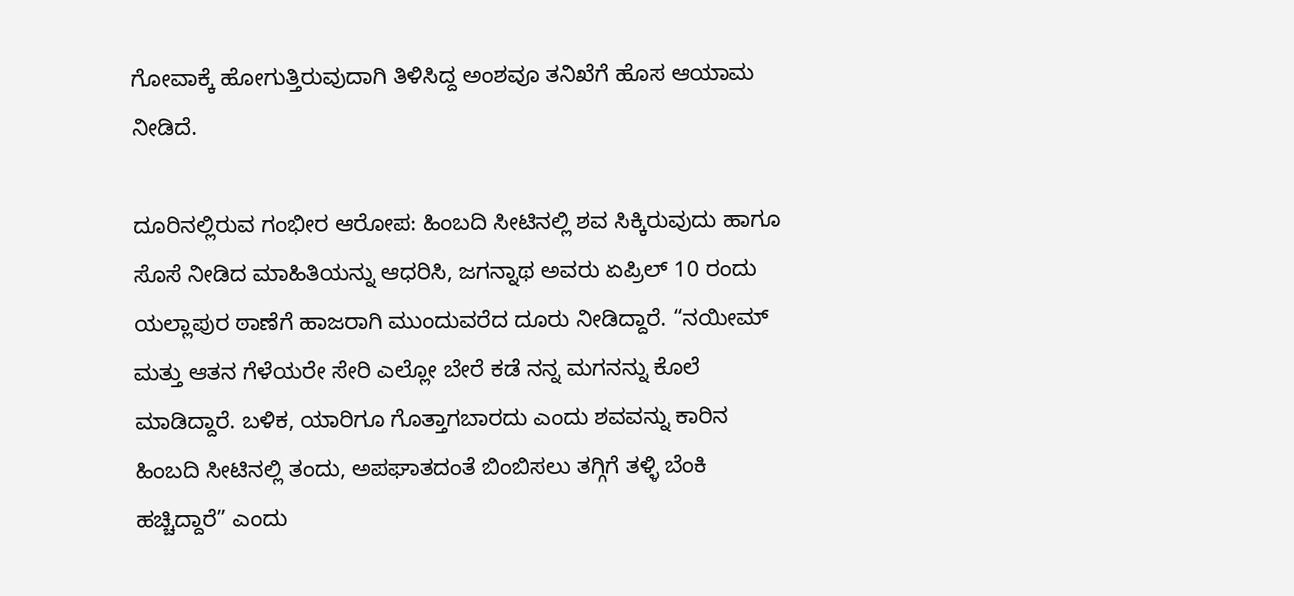ಗೋವಾಕ್ಕೆ ಹೋಗುತ್ತಿರುವುದಾಗಿ ತಿಳಿಸಿದ್ದ ಅಂಶವೂ ತನಿಖೆಗೆ ಹೊಸ ಆಯಾಮ ನೀಡಿದೆ.

ದೂರಿನಲ್ಲಿರುವ ಗಂಭೀರ ಆರೋಪ: ಹಿಂಬದಿ ಸೀಟಿನಲ್ಲಿ ಶವ ಸಿಕ್ಕಿರುವುದು ಹಾಗೂ ಸೊಸೆ ನೀಡಿದ ಮಾಹಿತಿಯನ್ನು ಆಧರಿಸಿ, ಜಗನ್ನಾಥ ಅವರು ಏಪ್ರಿಲ್ 10 ರಂದು ಯಲ್ಲಾಪುರ ಠಾಣೆಗೆ ಹಾಜರಾಗಿ ಮುಂದುವರೆದ ದೂರು ನೀಡಿದ್ದಾರೆ. “ನಯೀಮ್ ಮತ್ತು ಆತನ ಗೆಳೆಯರೇ ಸೇರಿ ಎಲ್ಲೋ ಬೇರೆ ಕಡೆ ನನ್ನ ಮಗನನ್ನು ಕೊಲೆ ಮಾಡಿದ್ದಾರೆ. ಬಳಿಕ, ಯಾರಿಗೂ ಗೊತ್ತಾಗಬಾರದು ಎಂದು ಶವವನ್ನು ಕಾರಿನ ಹಿಂಬದಿ ಸೀಟಿನಲ್ಲಿ ತಂದು, ಅಪಘಾತದಂತೆ ಬಿಂಬಿಸಲು ತಗ್ಗಿಗೆ ತಳ್ಳಿ ಬೆಂಕಿ ಹಚ್ಚಿದ್ದಾರೆ” ಎಂದು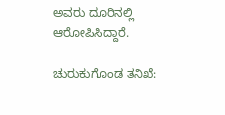ಅವರು ದೂರಿನಲ್ಲಿ ಆರೋಪಿಸಿದ್ದಾರೆ.

ಚುರುಕುಗೊಂಡ ತನಿಖೆ: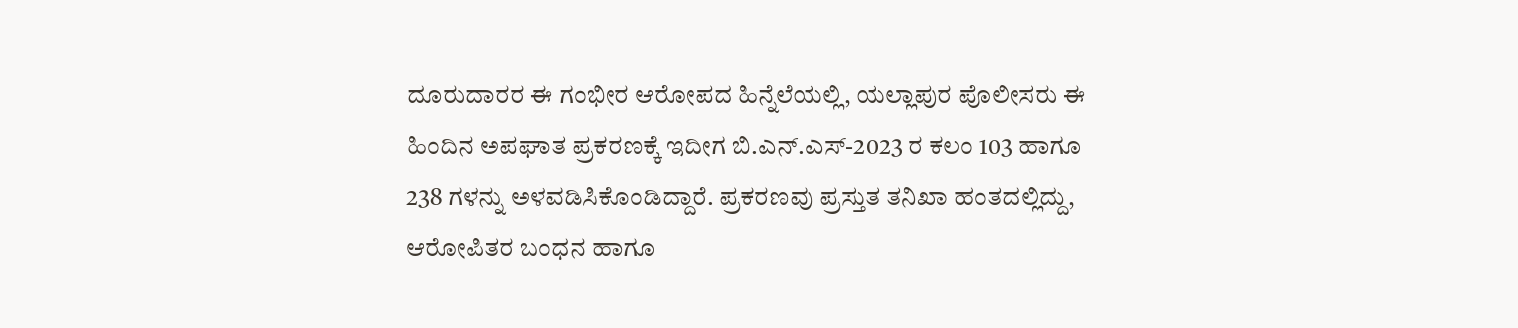ದೂರುದಾರರ ಈ ಗಂಭೀರ ಆರೋಪದ ಹಿನ್ನೆಲೆಯಲ್ಲಿ, ಯಲ್ಲಾಪುರ ಪೊಲೀಸರು ಈ ಹಿಂದಿನ ಅಪಘಾತ ಪ್ರಕರಣಕ್ಕೆ ಇದೀಗ ಬಿ.ಎನ್.ಎಸ್-2023 ರ ಕಲಂ 103 ಹಾಗೂ 238 ಗಳನ್ನು ಅಳವಡಿಸಿಕೊಂಡಿದ್ದಾರೆ. ಪ್ರಕರಣವು ಪ್ರಸ್ತುತ ತನಿಖಾ ಹಂತದಲ್ಲಿದ್ದು, ಆರೋಪಿತರ ಬಂಧನ ಹಾಗೂ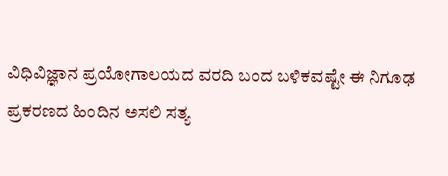ವಿಧಿವಿಜ್ಞಾನ ಪ್ರಯೋಗಾಲಯದ ವರದಿ ಬಂದ ಬಳಿಕವಷ್ಟೇ ಈ ನಿಗೂಢ ಪ್ರಕರಣದ ಹಿಂದಿನ ಅಸಲಿ ಸತ್ಯ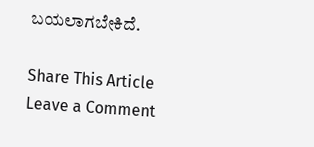ಬಯಲಾಗಬೇಕಿದೆ.

Share This Article
Leave a Comment